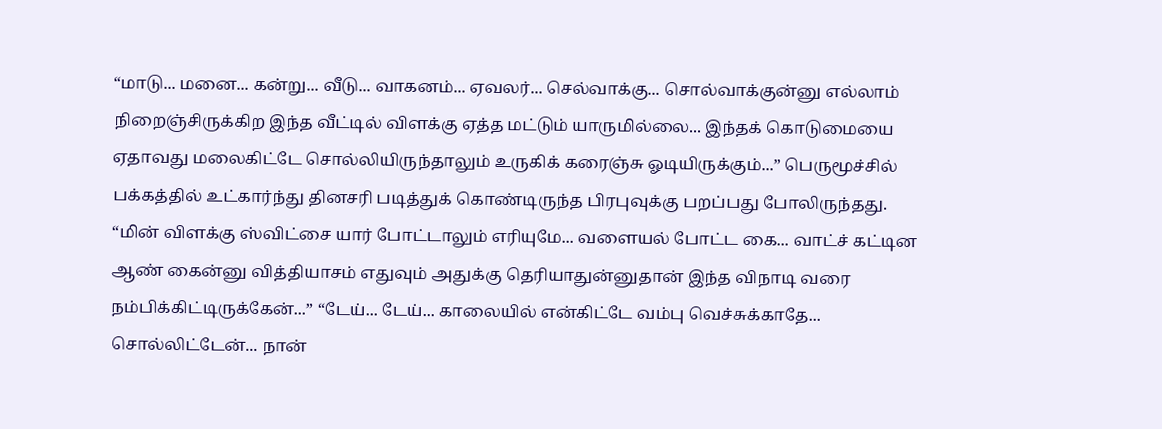“மாடு... மனை... கன்று... வீடு... வாகனம்... ஏவலர்... செல்வாக்கு... சொல்வாக்குன்னு எல்லாம் நிறைஞ்சிருக்கிற இந்த வீட்டில் விளக்கு ஏத்த மட்டும் யாருமில்லை... இந்தக் கொடுமையை ஏதாவது மலைகிட்டே சொல்லியிருந்தாலும் உருகிக் கரைஞ்சு ஓடியிருக்கும்...” பெருமூச்சில் பக்கத்தில் உட்கார்ந்து தினசரி படித்துக் கொண்டிருந்த பிரபுவுக்கு பறப்பது போலிருந்தது. “மின் விளக்கு ஸ்விட்சை யார் போட்டாலும் எரியுமே... வளையல் போட்ட கை... வாட்ச் கட்டின ஆண் கைன்னு வித்தியாசம் எதுவும் அதுக்கு தெரியாதுன்னுதான் இந்த விநாடி வரை நம்பிக்கிட்டிருக்கேன்...” “டேய்... டேய்... காலையில் என்கிட்டே வம்பு வெச்சுக்காதே... சொல்லிட்டேன்... நான்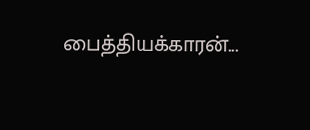பைத்தியக்காரன்...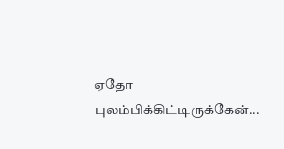ஏதோ புலம்பிக்கிட்டிருக்கேன்...